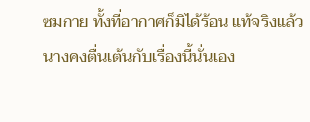ซมกาย ทั้งที่อากาศก็มิได้ร้อน แท้จริงแล้ว นางคงตื่นเต้นกับเรื่องนี้นั่นเอง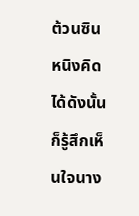ต้วนซินหนิงคิดได้ดังนั้นก็รู้สึกเห็นใจนาง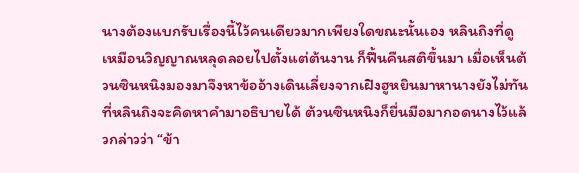นางต้องแบกรับเรื่องนี้ไว้คนเดียวมากเพียงใดขณะนั้นเอง หลินถิงที่ดูเหมือนวิญญาณหลุดลอยไปตั้งแต่ต้นงาน ก็ฟื้นคืนสติขึ้นมา เมื่อเห็นต้วนซินหนิงมองมาจึงหาข้ออ้างเดินเลี่ยงจากเฝิงฮูหยินมาหานางยังไม่ทันที่หลินถิงจะคิดหาคำมาอธิบายได้ ต้วนซินหนิงก็ยื่นมือมากอดนางไว้แล้วกล่าวว่า “ข้า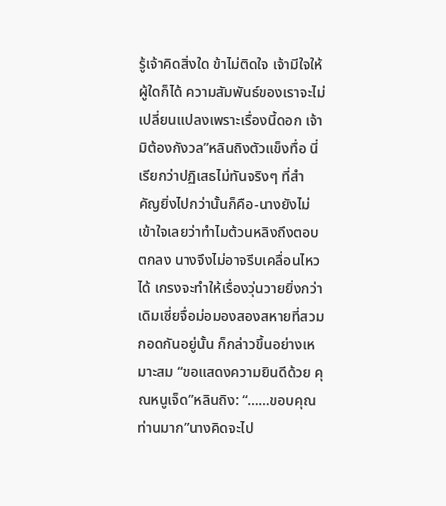รู้เจ้าคิดสิ่งใด ข้าไม่ติดใจ เจ้ามีใจให้ผู้ใดก็ได้ ความสัมพันธ์ของเราจะไม่เปลี่ยนแปลงเพราะเรื่องนี้ดอก เจ้ามิต้องกังวล”หลินถิงตัวแข็งทื่อ นี่เรียกว่าปฏิเสธไม่ทันจริงๆ ที่สำคัญยิ่งไปกว่านั้นก็คือ-นางยังไม่เข้าใจเลยว่าทำไมต้วนหลิงถึงตอบตกลง นางจึงไม่อาจรีบเคลื่อนไหวได้ เกรงจะทำให้เรื่องวุ่นวายยิ่งกว่าเดิมเซี่ยจื่อม่อมองสองสหายที่สวมกอดกันอยู่นั้น ก็กล่าวขึ้นอย่างเหมาะสม “ขอแสดงความยินดีด้วย คุณหนูเจ็ด”หลินถิง: “……ขอบคุณท่านมาก”นางคิดจะไป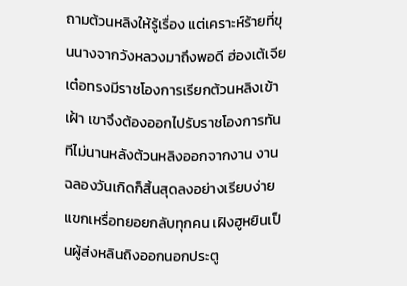ถามต้วนหลิงให้รู้เรื่อง แต่เคราะห์ร้ายที่ขุนนางจากวังหลวงมาถึงพอดี ฮ่องเต้เจียเต๋อทรงมีราชโองการเรียกต้วนหลิงเข้าเฝ้า เขาจึงต้องออกไปรับราชโองการทันทีไม่นานหลังต้วนหลิงออกจากงาน งานฉลองวันเกิดก็สิ้นสุดลงอย่างเรียบง่าย แขกเหรื่อทยอยกลับทุกคน เฝิงฮูหยินเป็นผู้ส่งหลินถิงออกนอกประตู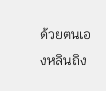ด้วยตนเองหลินถิง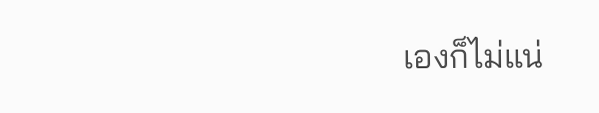เองก็ไม่แน่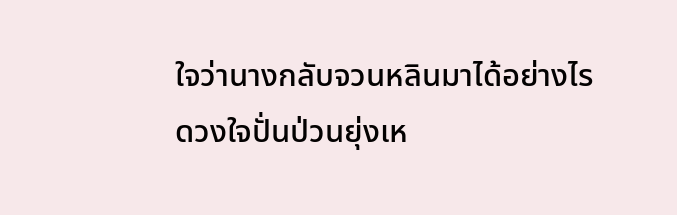ใจว่านางกลับจวนหลินมาได้อย่างไร ดวงใจปั่นป่วนยุ่งเห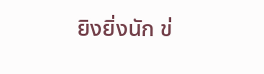ยิงยิ่งนัก ข่